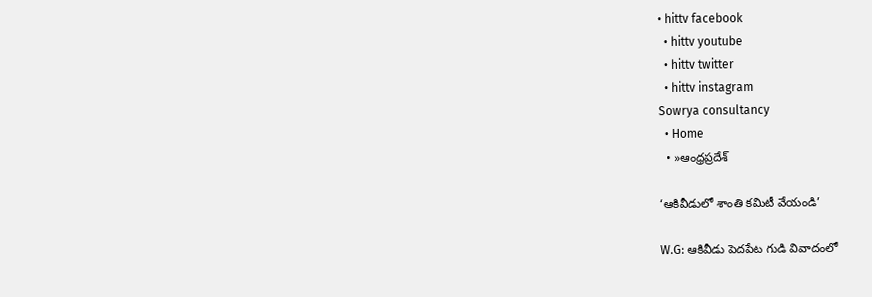• hittv facebook
  • hittv youtube
  • hittv twitter
  • hittv instagram
Sowrya consultancy
  • Home
  • »ఆంధ్రప్రదేశ్

‘ఆకివీడులో శాంతి కమిటీ వేయండి’

W.G: ఆకివీడు పెదపేట గుడి వివాదంలో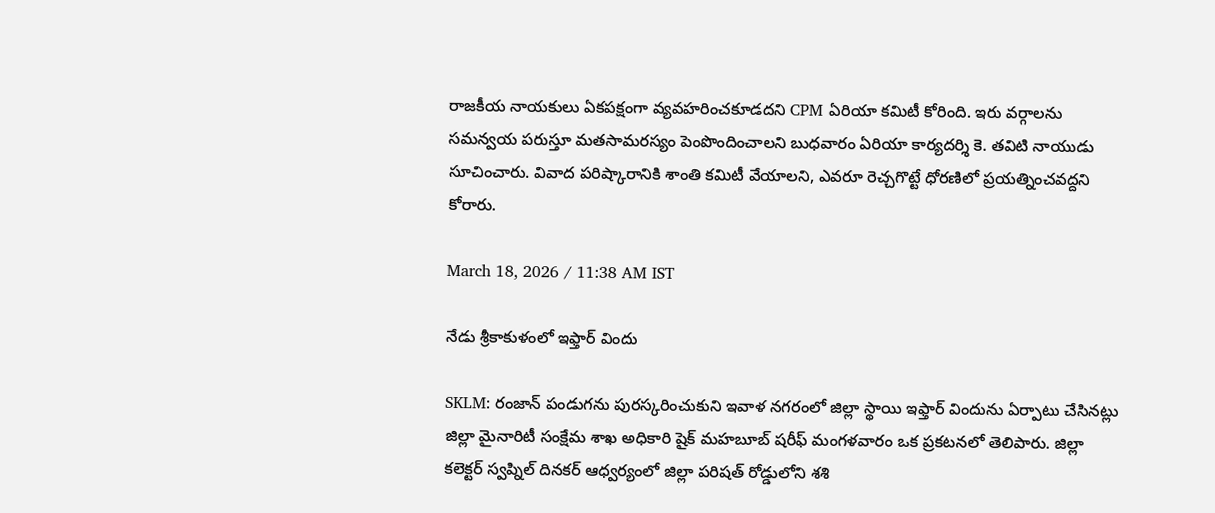రాజకీయ నాయకులు ఏకపక్షంగా వ్యవహరించకూడదని CPM ఏరియా కమిటీ కోరింది. ఇరు వర్గాలను సమన్వయ పరుస్తూ మతసామరస్యం పెంపొందించాలని బుధవారం ఏరియా కార్యదర్శి కె. తవిటి నాయుడు సూచించారు. వివాద పరిష్కారానికి శాంతి కమిటీ వేయాలని, ఎవరూ రెచ్చగొట్టే ధోరణిలో ప్రయత్నించవద్దని కోరారు.

March 18, 2026 / 11:38 AM IST

నేడు శ్రీకాకుళంలో ఇఫ్తార్ విందు

SKLM: రంజాన్ పండుగను పురస్కరించుకుని ఇవాళ నగరంలో జిల్లా స్థాయి ఇఫ్తార్ విందును ఏర్పాటు చేసినట్లు జిల్లా మైనారిటీ సంక్షేమ శాఖ అధికారి షైక్ మహబూబ్ షరీఫ్ మంగళవారం ఒక ప్రకటనలో తెలిపారు. జిల్లా కలెక్టర్ స్వప్నిల్ దినకర్ ఆధ్వర్యంలో జిల్లా పరిషత్ రోడ్డులోని శశి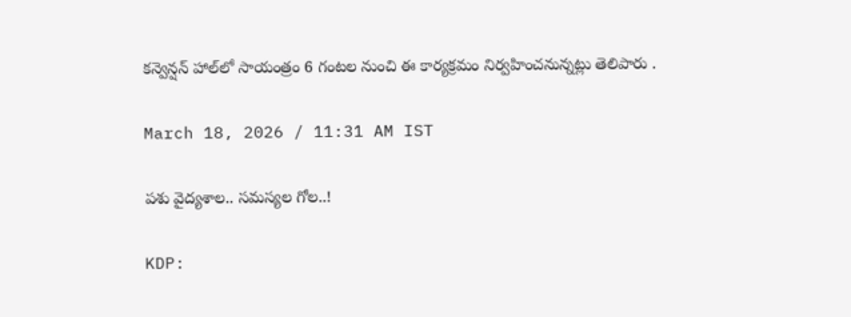కన్వెన్షన్ హాల్‌లో సాయంత్రం 6 గంటల నుంచి ఈ కార్యక్రమం నిర్వహించనున్నట్లు తెలిపారు .

March 18, 2026 / 11:31 AM IST

పశు వైద్యశాల.. సమస్యల గోల..!

KDP: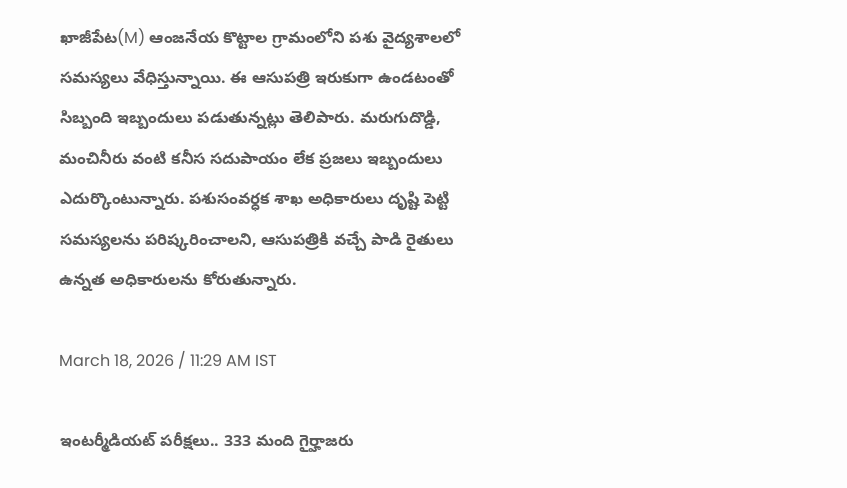ఖాజీపేట(M) ఆంజనేయ కొట్టాల గ్రామంలోని పశు వైద్యశాలలో సమస్యలు వేధిస్తున్నాయి. ఈ ఆసుపత్రి ఇరుకుగా ఉండటంతో సిబ్బంది ఇబ్బందులు పడుతున్నట్లు తెలిపారు. మరుగుదొడ్డి, మంచినీరు వంటి కనీస సదుపాయం లేక ప్రజలు ఇబ్బందులు ఎదుర్కొంటున్నారు. పశుసంవర్ధక శాఖ అధికారులు దృష్టి పెట్టి సమస్యలను పరిష్కరించాలని, ఆసుపత్రికి వచ్చే పాడి రైతులు ఉన్నత అధికారులను కోరుతున్నారు.

March 18, 2026 / 11:29 AM IST

ఇంటర్మీడియట్ పరీక్షలు.. 333 మంది గైర్హాజరు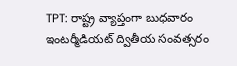TPT: రాష్ట్ర వ్యాప్తంగా బుధవారం ఇంటర్మీడియట్ ద్వితీయ సంవత్సరం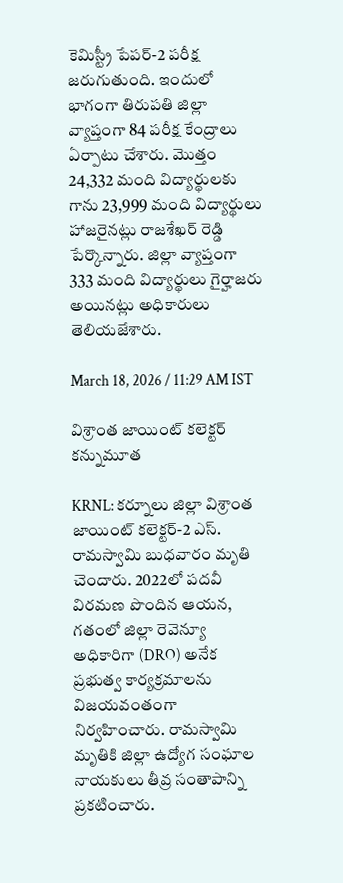కెమిస్ట్రీ పేపర్-2 పరీక్ష జరుగుతుంది. ఇందులో భాగంగా తిరుపతి జిల్లా వ్యాప్తంగా 84 పరీక్ష కేంద్రాలు ఏర్పాటు చేశారు. మొత్తం 24,332 మంది విద్యార్థులకు గాను 23,999 మంది విద్యార్థులు హాజరైనట్లు రాజశేఖర్ రెడ్డి పేర్కొన్నారు. జిల్లా వ్యాప్తంగా 333 మంది విద్యార్థులు గైర్హాజరు అయినట్లు అధికారులు తెలియజేశారు.

March 18, 2026 / 11:29 AM IST

విశ్రాంత జాయింట్ కలెక్టర్ కన్నుమూత

KRNL: కర్నూలు జిల్లా విశ్రాంత జాయింట్ కలెక్టర్-2 ఎస్. రామస్వామి బుధవారం మృతి చెందారు. 2022లో పదవీ విరమణ పొందిన ఆయన, గతంలో జిల్లా రెవెన్యూ అధికారిగా (DRO) అనేక ప్రభుత్వ కార్యక్రమాలను విజయవంతంగా నిర్వహించారు. రామస్వామి మృతికి జిల్లా ఉద్యోగ సంఘాల నాయకులు తీవ్ర సంతాపాన్ని ప్రకటించారు.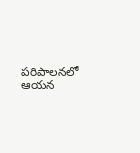పరిపాలనలో ఆయన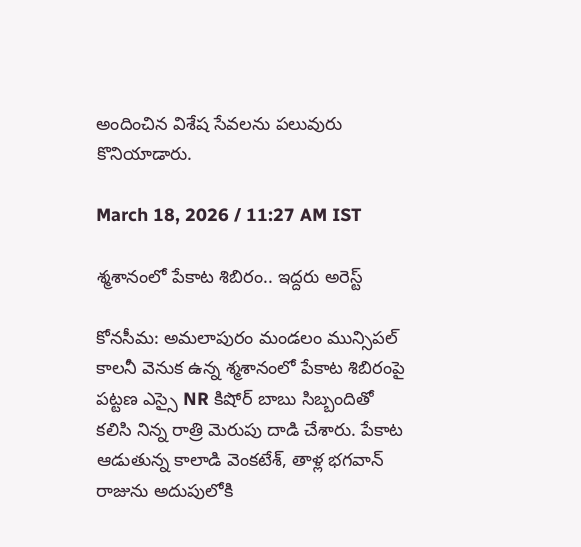అందించిన విశేష సేవలను పలువురు కొనియాడారు.

March 18, 2026 / 11:27 AM IST

శ్మశానంలో పేకాట శిబిరం.. ఇద్దరు అరెస్ట్

కోనసీమ: అమలాపురం మండలం మున్సిపల్ కాలనీ వెనుక ఉన్న శ్మశానంలో పేకాట శిబిరంపై పట్టణ ఎస్సై NR కిషోర్ బాబు సిబ్బందితో కలిసి నిన్న రాత్రి మెరుపు దాడి చేశారు. పేకాట ఆడుతున్న కాలాడి వెంకటేశ్, తాళ్ల భగవాన్ రాజును అదుపులోకి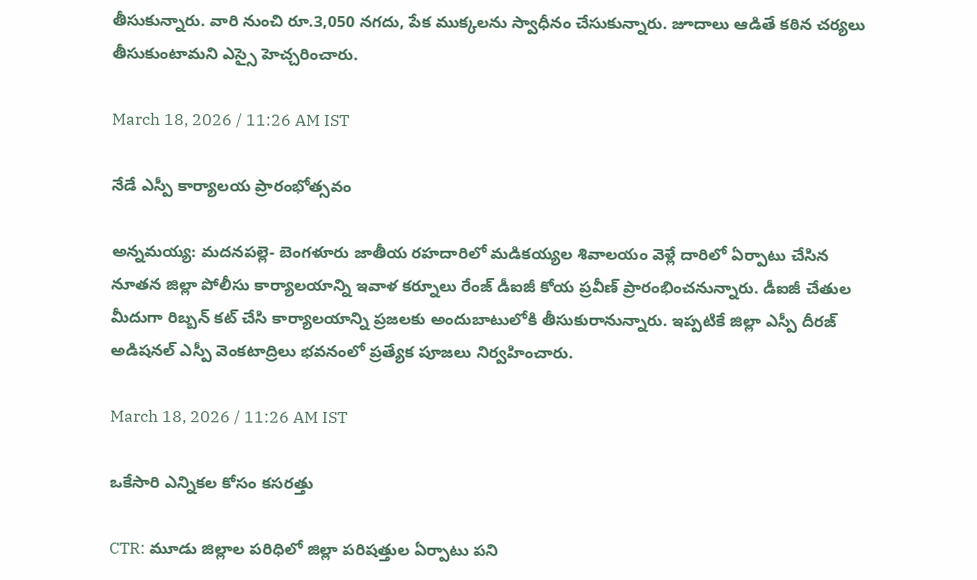తీసుకున్నారు. వారి నుంచి రూ.3,050 నగదు, పేక ముక్కలను స్వాధీనం చేసుకున్నారు. జూదాలు ఆడితే కఠిన చర్యలు తీసుకుంటామని ఎస్సై హెచ్చరించారు.

March 18, 2026 / 11:26 AM IST

నేడే ఎస్పీ కార్యాలయ ప్రారంభోత్సవం

అన్నమయ్య: మదనపల్లె- బెంగళూరు జాతీయ రహదారిలో మడికయ్యల శివాలయం వెళ్లే దారిలో ఏర్పాటు చేసిన నూతన జిల్లా పోలీసు కార్యాలయాన్ని ఇవాళ కర్నూలు రేంజ్ డీఐజీ కోయ ప్రవీణ్ ప్రారంభించనున్నారు. డీఐజీ చేతుల మీదుగా రిబ్బన్ కట్ చేసి కార్యాలయాన్ని ప్రజలకు అందుబాటులోకి తీసుకురానున్నారు. ఇప్పటికే జిల్లా ఎస్పీ దీరజ్ అడిషనల్ ఎస్పీ వెంకటాద్రిలు భవనంలో ప్రత్యేక పూజలు నిర్వహించారు.

March 18, 2026 / 11:26 AM IST

ఒకేసారి ఎన్నికల కోసం కసరత్తు

CTR: మూడు జిల్లాల పరిధిలో జిల్లా పరిషత్తుల ఏర్పాటు పని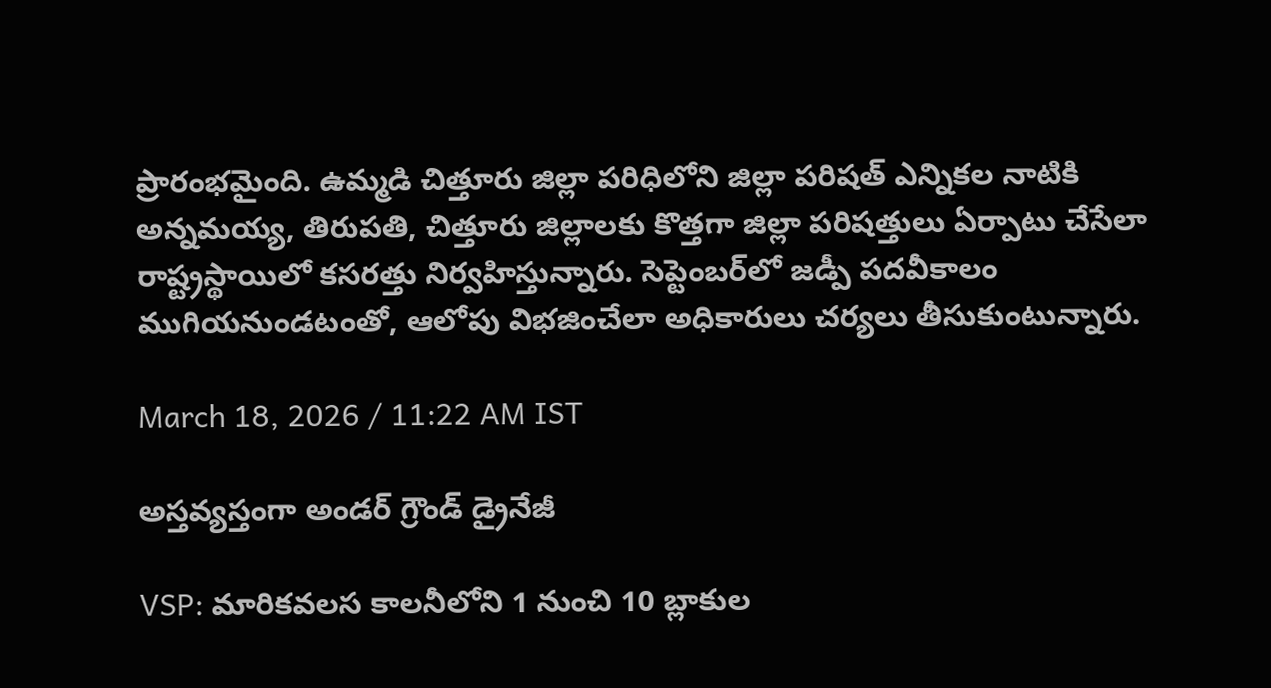ప్రారంభమైంది. ఉమ్మడి చిత్తూరు జిల్లా పరిధిలోని జిల్లా పరిషత్ ఎన్నికల నాటికి అన్నమయ్య, తిరుపతి, చిత్తూరు జిల్లాలకు కొత్తగా జిల్లా పరిషత్తులు ఏర్పాటు చేసేలా రాష్ట్రస్థాయిలో కసరత్తు నిర్వహిస్తున్నారు. సెప్టెంబర్‌లో జడ్పీ పదవీకాలం ముగియనుండటంతో, ఆలోపు విభజించేలా అధికారులు చర్యలు తీసుకుంటున్నారు.

March 18, 2026 / 11:22 AM IST

అస్తవ్యస్తంగా అండర్ గ్రౌండ్ డ్రైనేజీ

VSP: మారికవలస కాలనీలోని 1 నుంచి 10 బ్లాకుల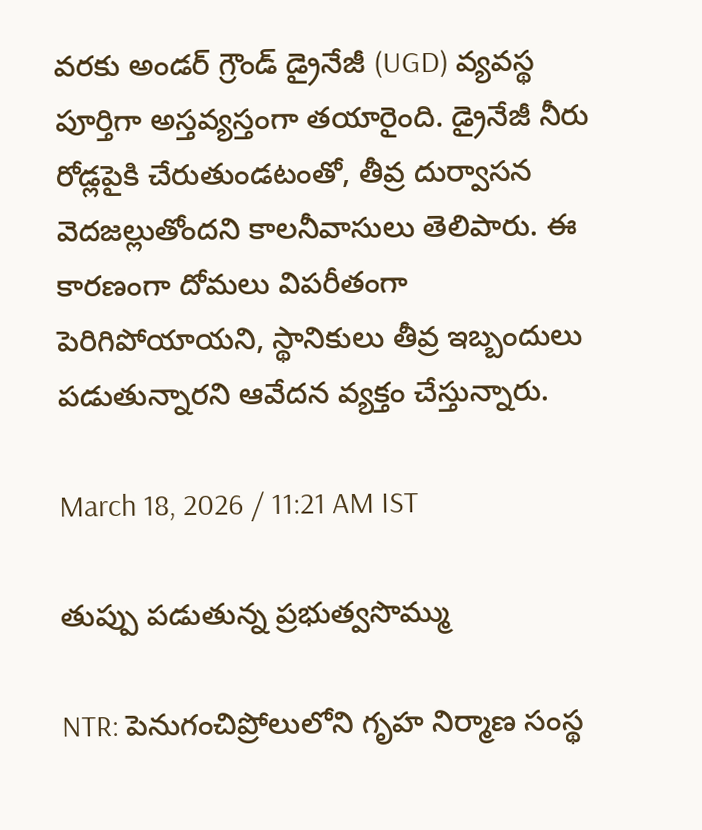వరకు అండర్ గ్రౌండ్ డ్రైనేజీ (UGD) వ్యవస్థ పూర్తిగా అస్తవ్యస్తంగా తయారైంది. డ్రైనేజీ నీరు రోడ్లపైకి చేరుతుండటంతో, తీవ్ర దుర్వాసన వెదజల్లుతోందని కాలనీవాసులు తెలిపారు. ఈ కారణంగా దోమలు విపరీతంగా పెరిగిపోయాయని, స్థానికులు తీవ్ర ఇబ్బందులు పడుతున్నారని ఆవేదన వ్యక్తం చేస్తున్నారు.

March 18, 2026 / 11:21 AM IST

తుప్పు పడుతున్న ప్రభుత్వసొమ్ము

NTR: పెనుగంచిప్రోలులోని గృహ నిర్మాణ సంస్థ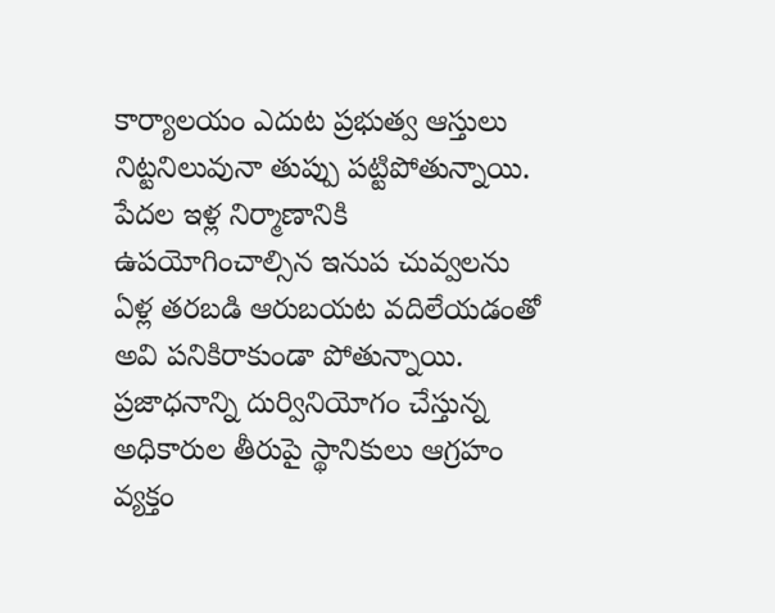కార్యాలయం ఎదుట ప్రభుత్వ ఆస్తులు నిట్టనిలువునా తుప్పు పట్టిపోతున్నాయి. పేదల ఇళ్ల నిర్మాణానికి ఉపయోగించాల్సిన ఇనుప చువ్వలను ఏళ్ల తరబడి ఆరుబయట వదిలేయడంతో అవి పనికిరాకుండా పోతున్నాయి. ప్రజాధనాన్ని దుర్వినియోగం చేస్తున్న అధికారుల తీరుపై స్థానికులు ఆగ్రహం వ్యక్తం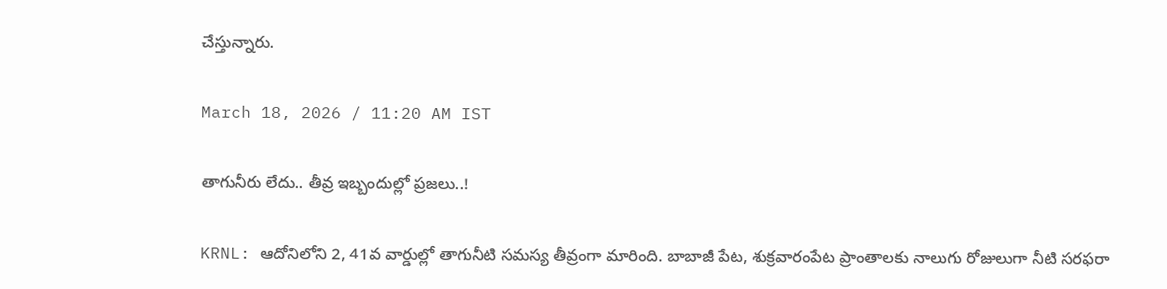చేస్తున్నారు.

March 18, 2026 / 11:20 AM IST

తాగునీరు లేదు.. తీవ్ర ఇబ్బందుల్లో ప్రజలు..!

KRNL: ఆదోనిలోని 2, 41వ వార్డుల్లో తాగునీటి సమస్య తీవ్రంగా మారింది. బాబాజీ పేట, శుక్రవారంపేట ప్రాంతాలకు నాలుగు రోజులుగా నీటి సరఫరా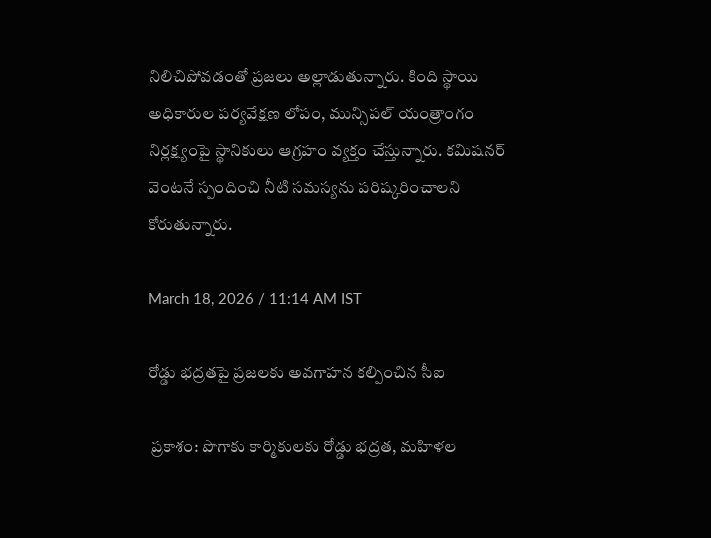నిలిచిపోవడంతో ప్రజలు అల్లాడుతున్నారు. కింది స్థాయి అధికారుల పర్యవేక్షణ లోపం, మున్సిపల్ యంత్రాంగం నిర్లక్ష్యంపై స్థానికులు ఆగ్రహం వ్యక్తం చేస్తున్నారు. కమిషనర్ వెంటనే స్పందించి నీటి సమస్యను పరిష్కరించాలని కోరుతున్నారు.

March 18, 2026 / 11:14 AM IST

రోడ్డు భద్రతపై ప్రజలకు అవగాహన కల్పించిన సీఐ

 ప్రకాశం: పొగాకు కార్మికులకు రోడ్డు భద్రత, మహిళల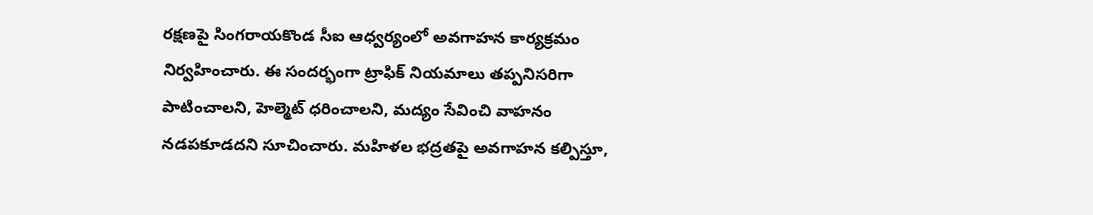రక్షణపై సింగరాయకొండ సీఐ ఆధ్వర్యంలో అవగాహన కార్యక్రమం నిర్వహించారు. ఈ సందర్భంగా ట్రాఫిక్ నియమాలు తప్పనిసరిగా పాటించాలని, హెల్మెట్ ధరించాలని, మద్యం సేవించి వాహనం నడపకూడదని సూచించారు. మహిళల భద్రతపై అవగాహన కల్పిస్తూ,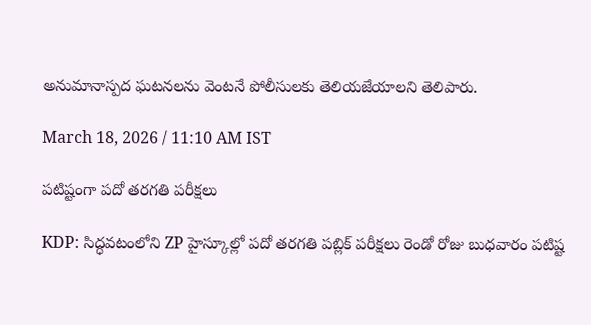అనుమానాస్పద ఘటనలను వెంటనే పోలీసులకు తెలియజేయాలని తెలిపారు.

March 18, 2026 / 11:10 AM IST

పటిష్టంగా పదో తరగతి పరీక్షలు

KDP: సిద్ధవటంలోని ZP హైస్కూల్లో పదో తరగతి పబ్లిక్ పరీక్షలు రెండో రోజు బుధవారం పటిష్ట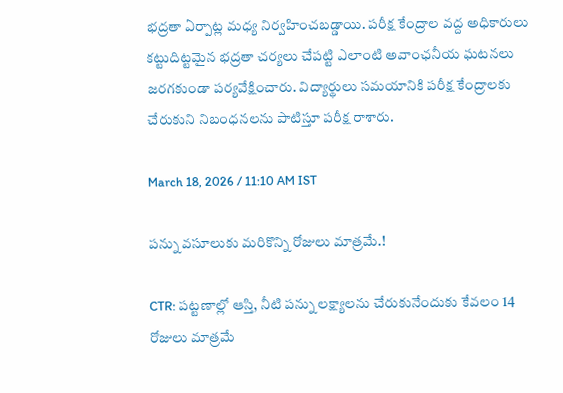భద్రతా ఏర్పాట్ల మధ్య నిర్వహించబడ్డాయి. పరీక్ష కేంద్రాల వద్ద అధికారులు కట్టుదిట్టమైన భద్రతా చర్యలు చేపట్టి ఎలాంటి అవాంఛనీయ ఘటనలు జరగకుండా పర్యవేక్షించారు. విద్యార్థులు సమయానికి పరీక్ష కేంద్రాలకు చేరుకుని నిబంధనలను పాటిస్తూ పరీక్ష రాశారు.

March 18, 2026 / 11:10 AM IST

పన్ను వసూలుకు మరికొన్ని రోజులు మాత్రమే.!

CTR: పట్టణాల్లో ఆస్తి, నీటి పన్ను లక్ష్యాలను చేరుకునేందుకు కేవలం 14 రోజులు మాత్రమే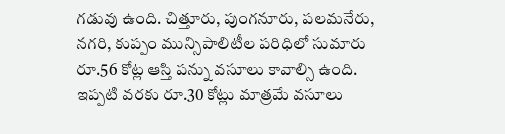గడువు ఉంది. చిత్తూరు, పుంగనూరు, పలమనేరు, నగరి, కుప్పం మున్సిపాలిటీల పరిధిలో సుమారు రూ.56 కోట్ల ఆస్తి పన్ను వసూలు కావాల్సి ఉంది. ఇప్పటి వరకు రూ.30 కోట్లు మాత్రమే వసూలు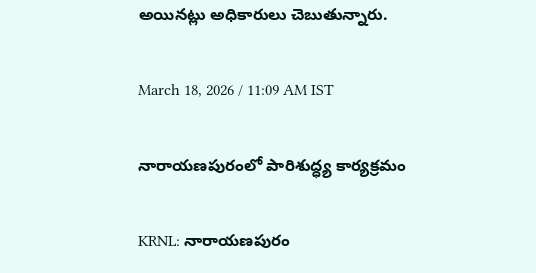అయినట్లు అధికారులు చెబుతున్నారు.

March 18, 2026 / 11:09 AM IST

నారాయణపురంలో పారిశుద్ధ్య కార్యక్రమం

KRNL: నారాయణపురం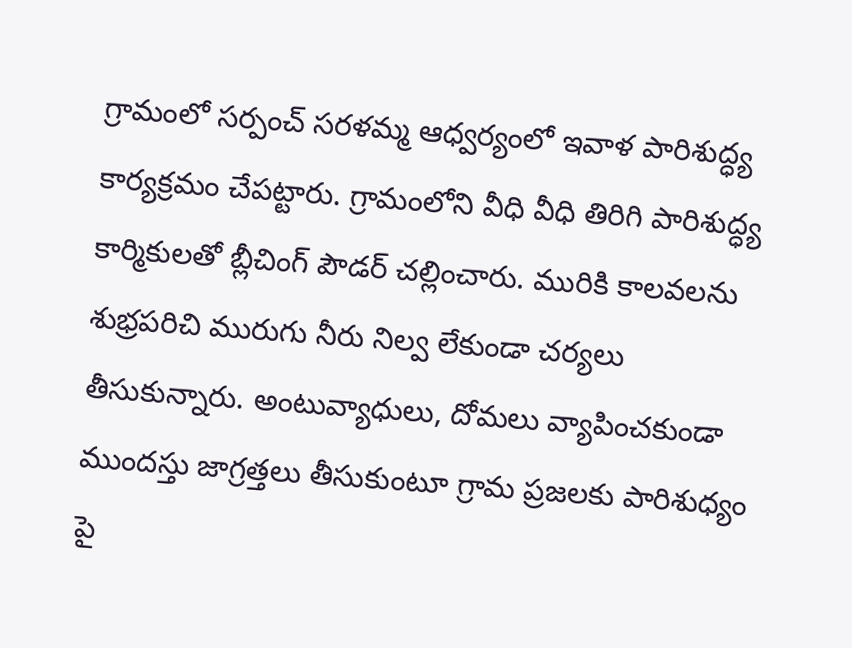గ్రామంలో సర్పంచ్ సరళమ్మ ఆధ్వర్యంలో ఇవాళ పారిశుద్ధ్య కార్యక్రమం చేపట్టారు. గ్రామంలోని వీధి వీధి తిరిగి పారిశుద్ధ్య కార్మికులతో బ్లీచింగ్ పౌడర్ చల్లించారు. మురికి కాలవలను శుభ్రపరిచి మురుగు నీరు నిల్వ లేకుండా చర్యలు తీసుకున్నారు. అంటువ్యాధులు, దోమలు వ్యాపించకుండా ముందస్తు జాగ్రత్తలు తీసుకుంటూ గ్రామ ప్రజలకు పారిశుధ్యం పై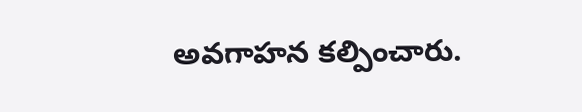అవగాహన కల్పించారు.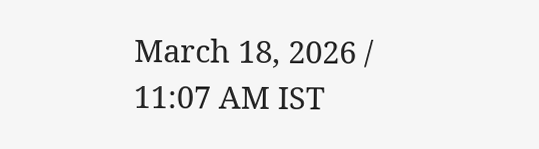March 18, 2026 / 11:07 AM IST